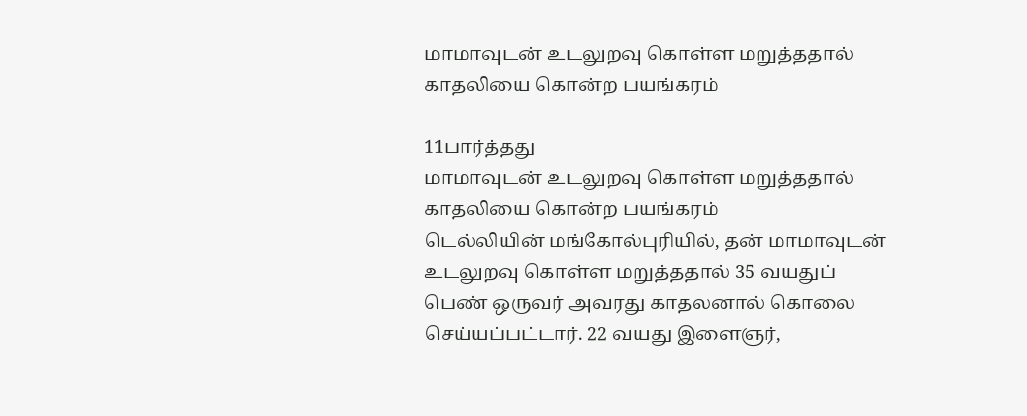மாமாவுடன் உடலுறவு கொள்ள மறுத்ததால் காதலியை கொன்ற பயங்கரம்

11பார்த்தது
மாமாவுடன் உடலுறவு கொள்ள மறுத்ததால் காதலியை கொன்ற பயங்கரம்
டெல்லியின் மங்கோல்புரியில், தன் மாமாவுடன் உடலுறவு கொள்ள மறுத்ததால் 35 வயதுப் பெண் ஒருவர் அவரது காதலனால் கொலை செய்யப்பட்டார். 22 வயது இளைஞர்,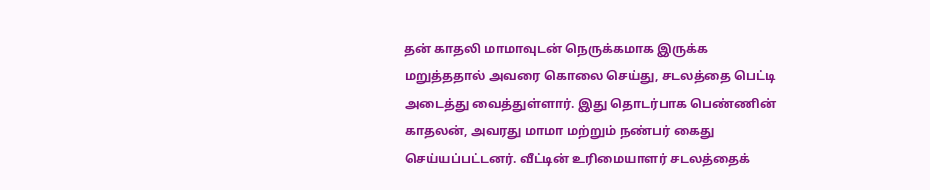தன் காதலி மாமாவுடன் நெருக்கமாக இருக்க மறுத்ததால் அவரை கொலை செய்து, சடலத்தை பெட்டி அடைத்து வைத்துள்ளார். இது தொடர்பாக பெண்ணின் காதலன், அவரது மாமா மற்றும் நண்பர் கைது செய்யப்பட்டனர். வீட்டின் உரிமையாளர் சடலத்தைக்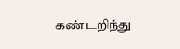கண்டறிந்து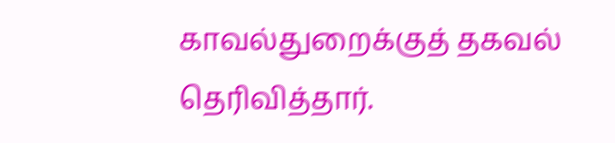காவல்துறைக்குத் தகவல் தெரிவித்தார்.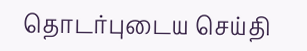தொடர்புடைய செய்தி